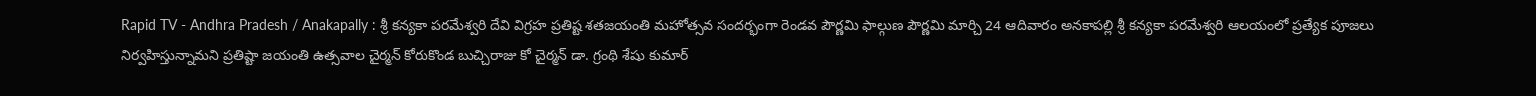Rapid TV - Andhra Pradesh / Anakapally : శ్రీ కన్యకా పరమేశ్వరి దేవి విగ్రహ ప్రతిష్ట శతజయంతి మహోత్సవ సందర్భంగా రెండవ పౌర్ణమి ఫాల్గుణ పౌర్ణమి మార్చి 24 ఆదివారం అనకాపల్లి శ్రీ కన్యకా పరమేశ్వరి ఆలయంలో ప్రత్యేక పూజలు నిర్వహిస్తున్నామని ప్రతిష్టా జయంతి ఉత్సవాల చైర్మన్ కోరుకొండ బుచ్చిరాజు కో చైర్మన్ డా. గ్రంథి శేషు కుమార్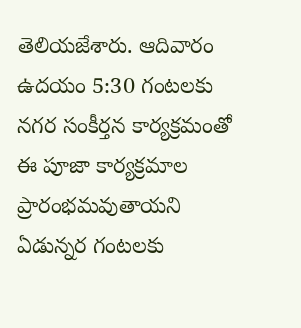తెలియజేశారు. ఆదివారం ఉదయం 5:30 గంటలకు నగర సంకీర్తన కార్యక్రమంతో ఈ పూజా కార్యక్రమాల ప్రారంభమవుతాయని ఏడున్నర గంటలకు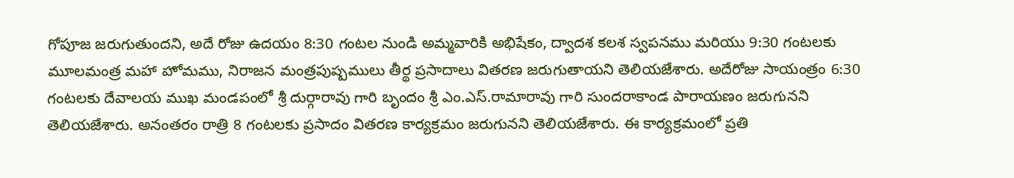గోపూజ జరుగుతుందని, అదే రోజు ఉదయం 8:30 గంటల నుండి అమ్మవారికి అభిషేకం, ద్వాదశ కలశ స్వపనము మరియు 9:30 గంటలకు మూలమంత్ర మహా హోమము, నిరాజన మంత్రపుష్పములు తీర్థ ప్రసాదాలు వితరణ జరుగుతాయని తెలియజేశారు. అదేరోజు సాయంత్రం 6:30 గంటలకు దేవాలయ ముఖ మండపంలో శ్రీ దుర్గారావు గారి బృందం శ్రీ ఎం.ఎస్.రామారావు గారి సుందరాకాండ పారాయణం జరుగునని తెలియజేశారు. అనంతరం రాత్రి 8 గంటలకు ప్రసాదం వితరణ కార్యక్రమం జరుగునని తెలియజేశారు. ఈ కార్యక్రమంలో ప్రతి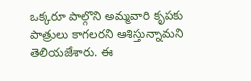ఒక్కరూ పాల్గొని అమ్మవారి కృపకు పాత్రులు కాగలరని ఆశిస్తున్నామని తెలియజేశారు. ఈ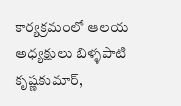కార్యక్రమంలో ఆలయ అధ్యక్షులు బిళ్ళపాటి కృష్ణకుమార్,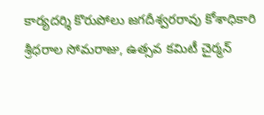కార్యదర్శి కొరుపోలు జగదీశ్వరరావు కోశాధికారి శ్రీధరాల సోమరాజు, ఉత్సవ కమిటీ చైర్మన్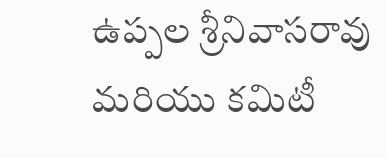ఉప్పల శ్రీనివాసరావు మరియు కమిటీ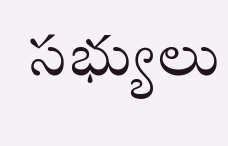సభ్యులు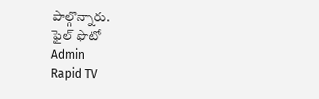పాల్గొన్నారు.
ఫైల్ ఫొటో
Admin
Rapid TV